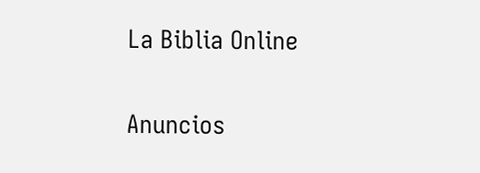La Biblia Online

Anuncios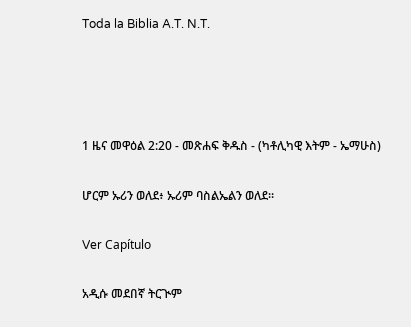Toda la Biblia A.T. N.T.




1 ዜና መዋዕል 2:20 - መጽሐፍ ቅዱስ - (ካቶሊካዊ እትም - ኤማሁስ)

ሆርም ኡሪን ወለደ፥ ኡሪም ባስልኤልን ወለደ።

Ver Capítulo

አዲሱ መደበኛ ትርጒም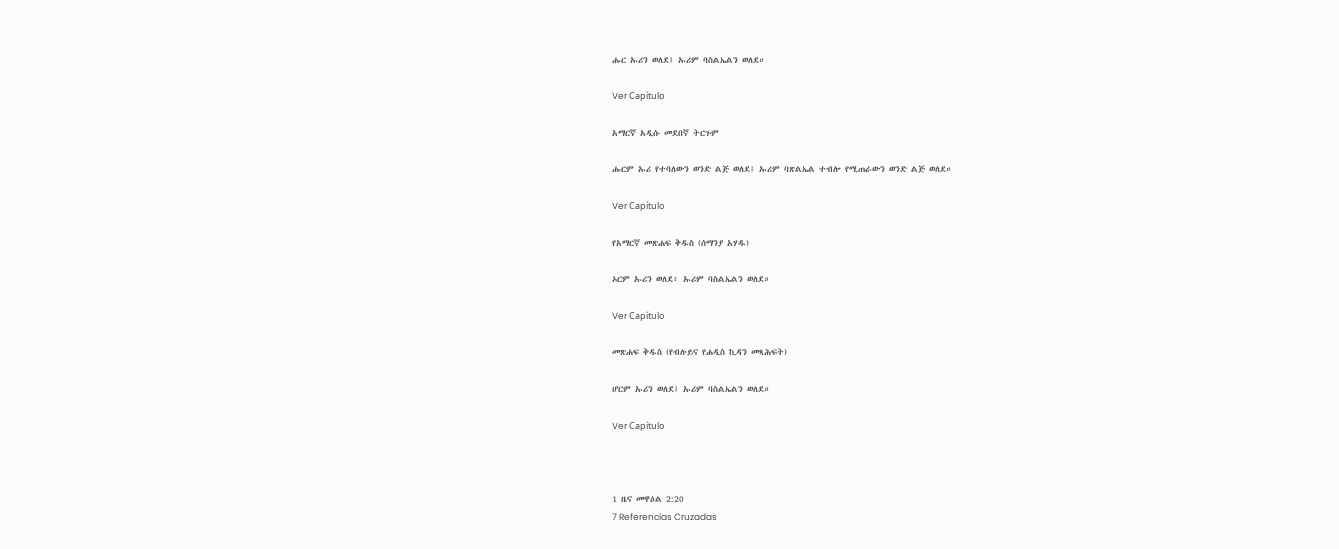ሑር ኡሪን ወለደ፤ ኡሪም ባስልኤልን ወለደ።

Ver Capítulo

አማርኛ አዲሱ መደበኛ ትርጉም

ሑርም ኡሪ የተባለውን ወንድ ልጅ ወለደ፤ ኡሪም ባጽልኤል ተብሎ የሚጠራውን ወንድ ልጅ ወለደ።

Ver Capítulo

የአማርኛ መጽሐፍ ቅዱስ (ሰማንያ አሃዱ)

ኦርም ኡሪን ወለደ፥ ኡሪም ባስልኤልን ወለደ።

Ver Capítulo

መጽሐፍ ቅዱስ (የብሉይና የሐዲስ ኪዳን መጻሕፍት)

ሆርም ኡሪን ወለደ፤ ኡሪም ባስልኤልን ወለደ።

Ver Capítulo



1 ዜና መዋዕል 2:20
7 Referencias Cruzadas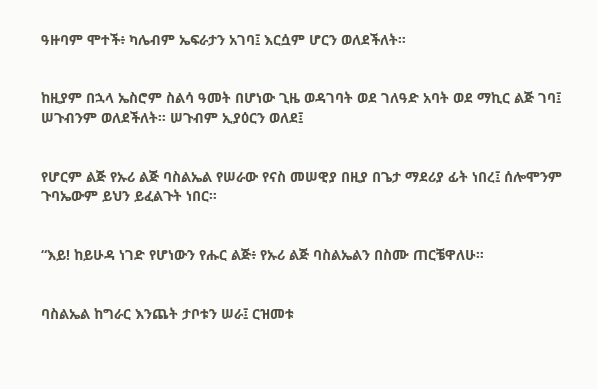ዓዙባም ሞተች፥ ካሌብም ኤፍራታን አገባ፤ እርሷም ሆርን ወለደችለት።


ከዚያም በኋላ ኤስሮም ስልሳ ዓመት በሆነው ጊዜ ወዳገባት ወደ ገለዓድ አባት ወደ ማኪር ልጅ ገባ፤ ሠጉብንም ወለደችለት። ሠጉብም ኢያዕርን ወለደ፤


የሆርም ልጅ የኡሪ ልጅ ባስልኤል የሠራው የናስ መሠዊያ በዚያ በጌታ ማደሪያ ፊት ነበረ፤ ሰሎሞንም ጉባኤውም ይህን ይፈልጉት ነበር።


“እይ! ከይሁዳ ነገድ የሆነውን የሑር ልጅ፥ የኡሪ ልጅ ባስልኤልን በስሙ ጠርቼዋለሁ።


ባስልኤል ከግራር እንጨት ታቦቱን ሠራ፤ ርዝመቱ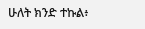ሁለት ክንድ ተኩል፥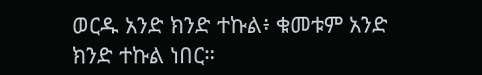ወርዱ አንድ ክንድ ተኩል፥ ቁመቱም አንድ ክንድ ተኩል ነበር።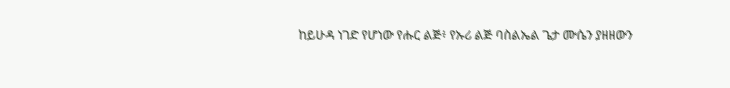ከይሁዳ ነገድ የሆነው የሑር ልጅ፥ የኡሪ ልጅ ባስልኤል ጌታ ሙሴን ያዘዘውን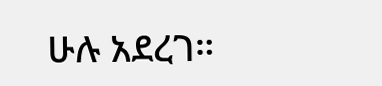ሁሉ አደረገ።